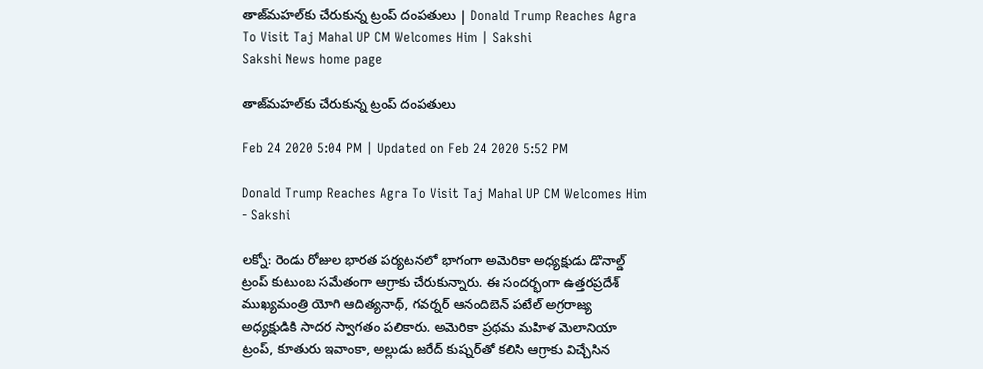తాజ్‌మహల్‌కు చేరుకున్న ట్రంప్‌ దంపతులు | Donald Trump Reaches Agra To Visit Taj Mahal UP CM Welcomes Him | Sakshi
Sakshi News home page

తాజ్‌మహల్‌కు చేరుకున్న ట్రంప్‌ దంపతులు

Feb 24 2020 5:04 PM | Updated on Feb 24 2020 5:52 PM

Donald Trump Reaches Agra To Visit Taj Mahal UP CM Welcomes Him - Sakshi

లక్నో: రెండు రోజుల భారత పర్యటనలో భాగంగా అమెరికా అధ్యక్షుడు డొనాల్డ్‌ ట్రంప్‌ కుటుంబ సమేతంగా ఆగ్రాకు చేరుకున్నారు. ఈ సందర్భంగా ఉత్తరప్రదేశ్‌ ముఖ్యమంత్రి యోగి ఆదిత్యనాథ్‌, గవర్నర్‌ ఆనందిబెన్‌ పటేల్‌ అగ్రరాజ్య అధ్యక్షుడికి సాదర స్వాగతం పలికారు. అమెరికా ప్రథమ మహిళ మెలానియా ట్రంప్‌, కూతురు ఇవాంకా, అల్లుడు జరేద్‌ కుష్నర్‌తో కలిసి ఆగ్రాకు విచ్చేసిన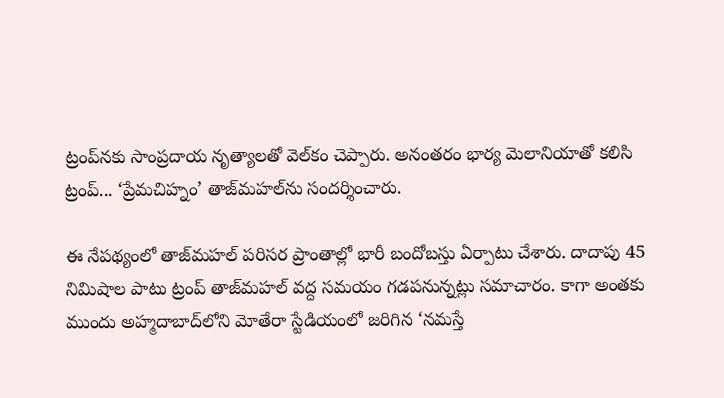ట్రంప్‌నకు సాంప్రదాయ నృత్యాలతో వెల్‌కం చెప్పారు. అనంతరం భార్య మెలానియాతో కలిసి ట్రంప్‌... ‘ప్రేమచిహ్నం’ తాజ్‌మహల్‌ను సందర్శించారు.

ఈ నేపథ్యంలో తాజ్‌మహల్‌ పరిసర ప్రాంతాల్లో భారీ బందోబస్తు ఏర్పాటు చేశారు. దాదాపు 45 నిమిషాల పాటు ట్రంప్‌ తాజ్‌మహల్‌ వద్ద సమయం గడపనున్నట్లు సమాచారం. కాగా అంతకు ముందు అహ్మదాబాద్‌లోని మోతేరా స్టేడియంలో జరిగిన ‘నమస్తే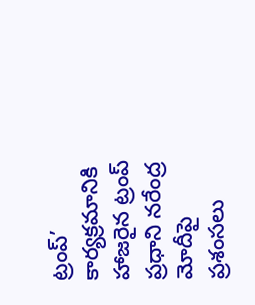ట్రంప్‌’ కార్యక్రమానికి హాజరైన ట్రంప్‌ ప్రధాని నరేంద్ర మోదీపై ప్రశంసలు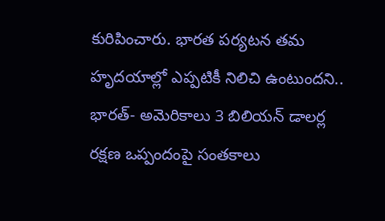కురిపించారు. భారత పర్యటన తమ హృదయాల్లో ఎప్పటికీ నిలిచి ఉంటుందని.. భారత్‌- అమెరికాలు 3 బిలియన్‌ డాలర్ల రక్షణ ఒప్పందంపై సంతకాలు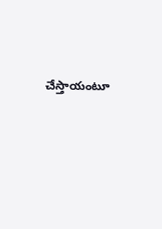చేస్తాయంటూ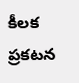కీలక ప్రకటన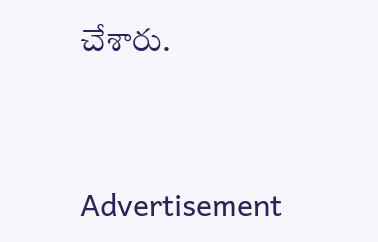చేశారు.




Advertisement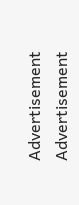Advertisement
Advertisement